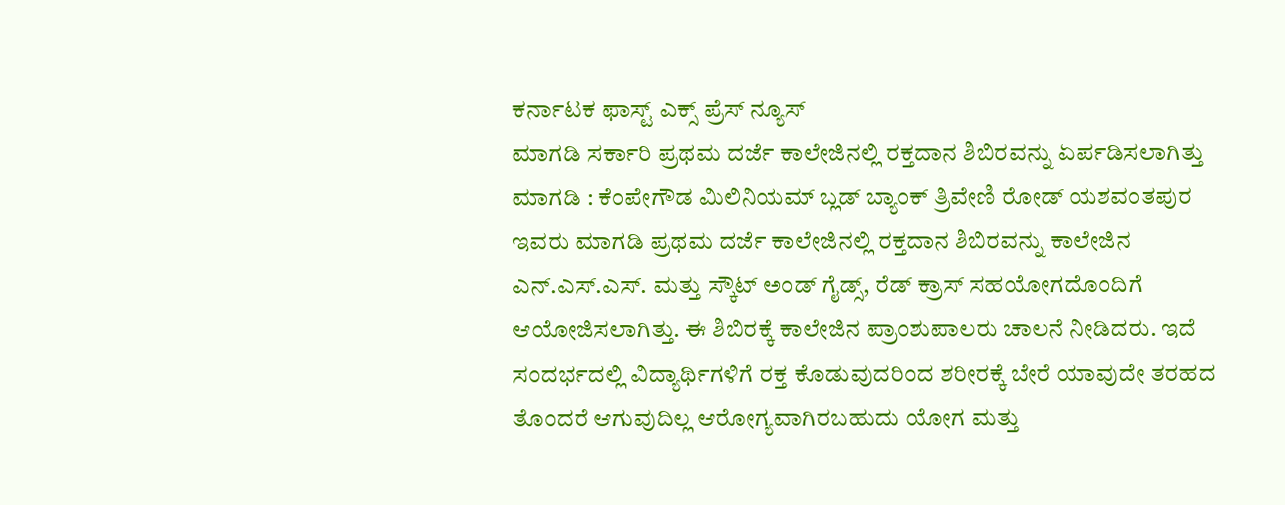ಕರ್ನಾಟಕ ಫಾಸ್ಟ್ ಎಕ್ಸ್ ಪ್ರೆಸ್ ನ್ಯೂಸ್
ಮಾಗಡಿ ಸರ್ಕಾರಿ ಪ್ರಥಮ ದರ್ಜೆ ಕಾಲೇಜಿನಲ್ಲಿ ರಕ್ತದಾನ ಶಿಬಿರವನ್ನು ಏರ್ಪಡಿಸಲಾಗಿತ್ತು ಮಾಗಡಿ : ಕೆಂಪೇಗೌಡ ಮಿಲಿನಿಯಮ್ ಬ್ಲಡ್ ಬ್ಯಾಂಕ್ ತ್ರಿವೇಣಿ ರೋಡ್ ಯಶವಂತಪುರ ಇವರು ಮಾಗಡಿ ಪ್ರಥಮ ದರ್ಜೆ ಕಾಲೇಜಿನಲ್ಲಿ ರಕ್ತದಾನ ಶಿಬಿರವನ್ನು ಕಾಲೇಜಿನ ಎನ್.ಎಸ್.ಎಸ್. ಮತ್ತು ಸ್ಕೌಟ್ ಅಂಡ್ ಗೈಡ್ಸ್, ರೆಡ್ ಕ್ರಾಸ್ ಸಹಯೋಗದೊಂದಿಗೆ ಆಯೋಜಿಸಲಾಗಿತ್ತು. ಈ ಶಿಬಿರಕ್ಕೆ ಕಾಲೇಜಿನ ಪ್ರಾಂಶುಪಾಲರು ಚಾಲನೆ ನೀಡಿದರು. ಇದೆ ಸಂದರ್ಭದಲ್ಲಿ ವಿದ್ಯಾರ್ಥಿಗಳಿಗೆ ರಕ್ತ ಕೊಡುವುದರಿಂದ ಶರೀರಕ್ಕೆ ಬೇರೆ ಯಾವುದೇ ತರಹದ ತೊಂದರೆ ಆಗುವುದಿಲ್ಲ ಆರೋಗ್ಯವಾಗಿರಬಹುದು ಯೋಗ ಮತ್ತು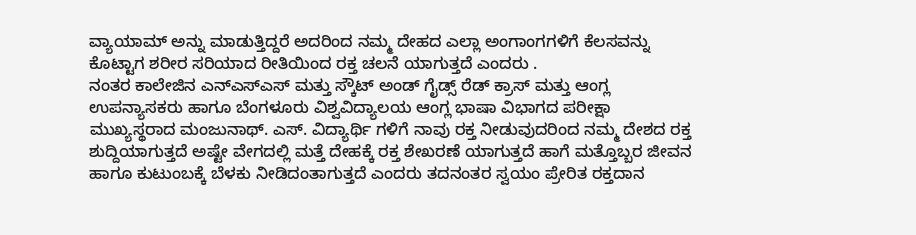ವ್ಯಾಯಾಮ್ ಅನ್ನು ಮಾಡುತ್ತಿದ್ದರೆ ಅದರಿಂದ ನಮ್ಮ ದೇಹದ ಎಲ್ಲಾ ಅಂಗಾಂಗಗಳಿಗೆ ಕೆಲಸವನ್ನು ಕೊಟ್ಟಾಗ ಶರೀರ ಸರಿಯಾದ ರೀತಿಯಿಂದ ರಕ್ತ ಚಲನೆ ಯಾಗುತ್ತದೆ ಎಂದರು .
ನಂತರ ಕಾಲೇಜಿನ ಎನ್ಎಸ್ಎಸ್ ಮತ್ತು ಸ್ಕೌಟ್ ಅಂಡ್ ಗೈಡ್ಸ್ ರೆಡ್ ಕ್ರಾಸ್ ಮತ್ತು ಆಂಗ್ಲ ಉಪನ್ಯಾಸಕರು ಹಾಗೂ ಬೆಂಗಳೂರು ವಿಶ್ವವಿದ್ಯಾಲಯ ಆಂಗ್ಲ ಭಾಷಾ ವಿಭಾಗದ ಪರೀಕ್ಷಾ ಮುಖ್ಯಸ್ಥರಾದ ಮಂಜುನಾಥ್. ಎಸ್. ವಿದ್ಯಾರ್ಥಿ ಗಳಿಗೆ ನಾವು ರಕ್ತ ನೀಡುವುದರಿಂದ ನಮ್ಮ ದೇಶದ ರಕ್ತ ಶುದ್ದಿಯಾಗುತ್ತದೆ ಅಷ್ಟೇ ವೇಗದಲ್ಲಿ ಮತ್ತೆ ದೇಹಕ್ಕೆ ರಕ್ತ ಶೇಖರಣೆ ಯಾಗುತ್ತದೆ ಹಾಗೆ ಮತ್ತೊಬ್ಬರ ಜೀವನ ಹಾಗೂ ಕುಟುಂಬಕ್ಕೆ ಬೆಳಕು ನೀಡಿದಂತಾಗುತ್ತದೆ ಎಂದರು ತದನಂತರ ಸ್ವಯಂ ಪ್ರೇರಿತ ರಕ್ತದಾನ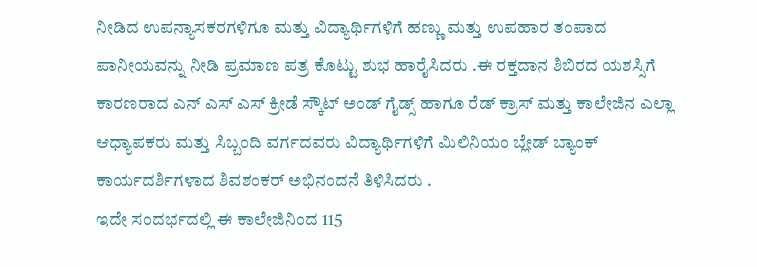ನೀಡಿದ ಉಪನ್ಯಾಸಕರಗಳಿಗೂ ಮತ್ತು ವಿದ್ಯಾರ್ಥಿಗಳಿಗೆ ಹಣ್ಣು ಮತ್ತು ಉಪಹಾರ ತಂಪಾದ ಪಾನೀಯವನ್ನು ನೀಡಿ ಪ್ರಮಾಣ ಪತ್ರ ಕೊಟ್ಟು ಶುಭ ಹಾರೈಸಿದರು .ಈ ರಕ್ತದಾನ ಶಿಬಿರದ ಯಶಸ್ಸಿಗೆ ಕಾರಣರಾದ ಎನ್ ಎಸ್ ಎಸ್ ಕ್ರೀಡೆ ಸ್ಕೌಟ್ ಅಂಡ್ ಗೈಡ್ಸ್ ಹಾಗೂ ರೆಡ್ ಕ್ರಾಸ್ ಮತ್ತು ಕಾಲೇಜಿನ ಎಲ್ಲಾ ಆಧ್ಯಾಪಕರು ಮತ್ತು ಸಿಬ್ಬಂದಿ ವರ್ಗದವರು ವಿದ್ಯಾರ್ಥಿಗಳಿಗೆ ಮಿಲಿನಿಯಂ ಬ್ಲೇಡ್ ಬ್ಯಾಂಕ್ ಕಾರ್ಯದರ್ಶಿಗಳಾದ ಶಿವಶಂಕರ್ ಅಭಿನಂದನೆ ತಿಳಿಸಿದರು .
ಇದೇ ಸಂದರ್ಭದಲ್ಲಿ ಈ ಕಾಲೇಜಿನಿಂದ 115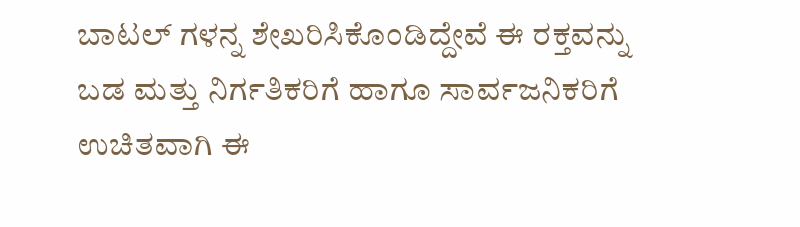ಬಾಟಲ್ ಗಳನ್ನ ಶೇಖರಿಸಿಕೊಂಡಿದ್ದೇವೆ ಈ ರಕ್ತವನ್ನು ಬಡ ಮತ್ತು ನಿರ್ಗತಿಕರಿಗೆ ಹಾಗೂ ಸಾರ್ವಜನಿಕರಿಗೆ ಉಚಿತವಾಗಿ ಈ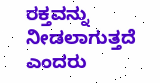ರಕ್ತವನ್ನು ನೀಡಲಾಗುತ್ತದೆ ಎಂದರು